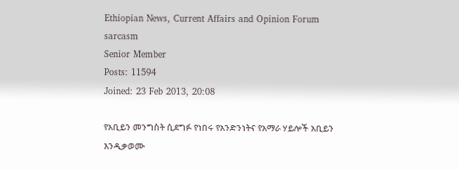Ethiopian News, Current Affairs and Opinion Forum
sarcasm
Senior Member
Posts: 11594
Joined: 23 Feb 2013, 20:08

የአቢይን መንግስት ሲደግፉ የነበሩ የአንድንነትና የአማራ ሃይሎች አቢይን እንዲቃወሙ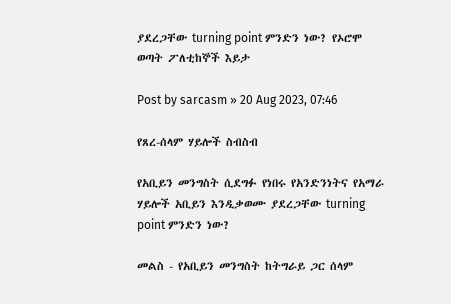ያደረጋቸው turning point ምንድን ነው? የኦሮሞ ወጣት ፖለቲከኞች እይታ

Post by sarcasm » 20 Aug 2023, 07:46

የጸረ-ሰላም ሃይሎች ስብስብ

የአቢይን መንግስት ሲደግፉ የነበሩ የአንድንነትና የአማራ ሃይሎች አቢይን እንዲቃወሙ ያደረጋቸው turning point ምንድን ነው?

መልስ - የአቢይን መንግስት ከትግራይ ጋር ሰላም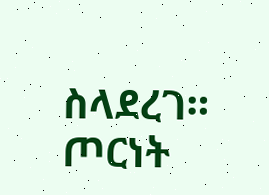ስላደረገ። ጦርነት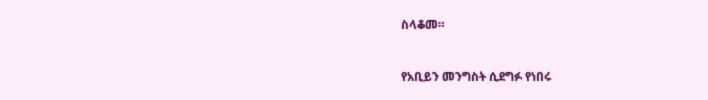ስላቆመ።



የአቢይን መንግስት ሲደግፉ የነበሩ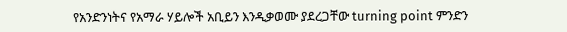የአንድንነትና የአማራ ሃይሎች አቢይን እንዲቃወሙ ያደረጋቸው turning point ምንድን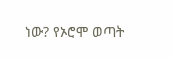ነው? የኦሮሞ ወጣት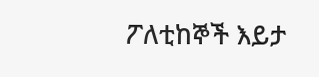ፖለቲከኞች እይታ